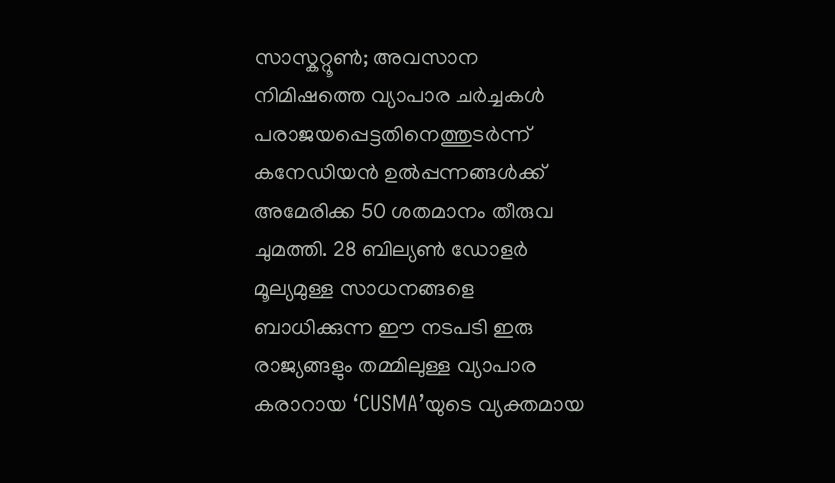സാസ്കറ്റൂൺ; അവസാന നിമിഷത്തെ വ്യാപാര ചർച്ചകൾ പരാജയപ്പെട്ടതിനെത്തുടർന്ന് കനേഡിയൻ ഉൽപ്പന്നങ്ങൾക്ക് അമേരിക്ക 50 ശതമാനം തീരുവ ചുമത്തി. 28 ബില്യൺ ഡോളർ മൂല്യമുള്ള സാധനങ്ങളെ ബാധിക്കുന്ന ഈ നടപടി ഇരു രാജ്യങ്ങളും തമ്മിലുള്ള വ്യാപാര കരാറായ ‘CUSMA’യുടെ വ്യക്തമായ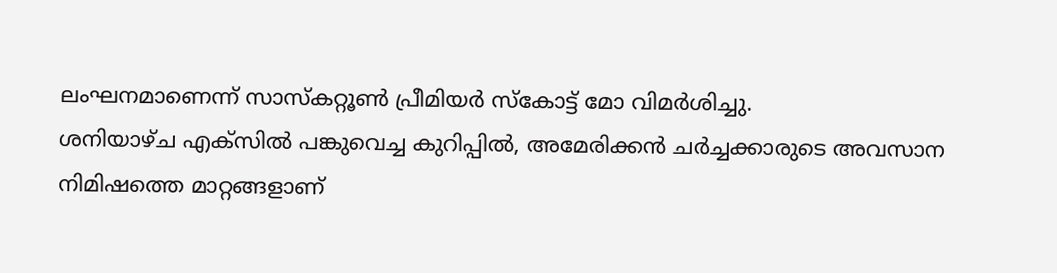ലംഘനമാണെന്ന് സാസ്കറ്റൂൺ പ്രീമിയർ സ്കോട്ട് മോ വിമർശിച്ചു.
ശനിയാഴ്ച എക്സിൽ പങ്കുവെച്ച കുറിപ്പിൽ, അമേരിക്കൻ ചർച്ചക്കാരുടെ അവസാന നിമിഷത്തെ മാറ്റങ്ങളാണ്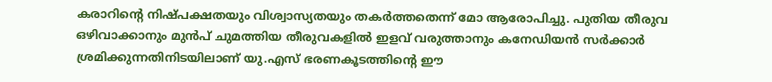കരാറിന്റെ നിഷ്പക്ഷതയും വിശ്വാസ്യതയും തകർത്തതെന്ന് മോ ആരോപിച്ചു. പുതിയ തീരുവ ഒഴിവാക്കാനും മുൻപ് ചുമത്തിയ തീരുവകളിൽ ഇളവ് വരുത്താനും കനേഡിയൻ സർക്കാർ ശ്രമിക്കുന്നതിനിടയിലാണ് യു.എസ് ഭരണകൂടത്തിന്റെ ഈ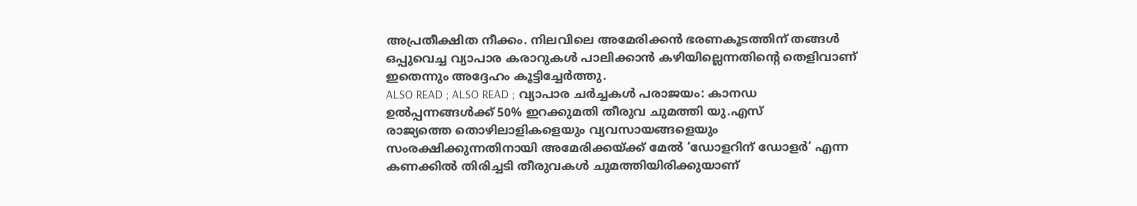അപ്രതീക്ഷിത നീക്കം. നിലവിലെ അമേരിക്കൻ ഭരണകൂടത്തിന് തങ്ങൾ ഒപ്പുവെച്ച വ്യാപാര കരാറുകൾ പാലിക്കാൻ കഴിയില്ലെന്നതിന്റെ തെളിവാണ് ഇതെന്നും അദ്ദേഹം കൂട്ടിച്ചേർത്തു.
ALSO READ ; ALSO READ ; വ്യാപാര ചർച്ചകൾ പരാജയം: കാനഡ ഉൽപ്പന്നങ്ങൾക്ക് 50% ഇറക്കുമതി തീരുവ ചുമത്തി യു.എസ്
രാജ്യത്തെ തൊഴിലാളികളെയും വ്യവസായങ്ങളെയും സംരക്ഷിക്കുന്നതിനായി അമേരിക്കയ്ക്ക് മേൽ ‘ഡോളറിന് ഡോളർ’ എന്ന കണക്കിൽ തിരിച്ചടി തീരുവകൾ ചുമത്തിയിരിക്കുയാണ്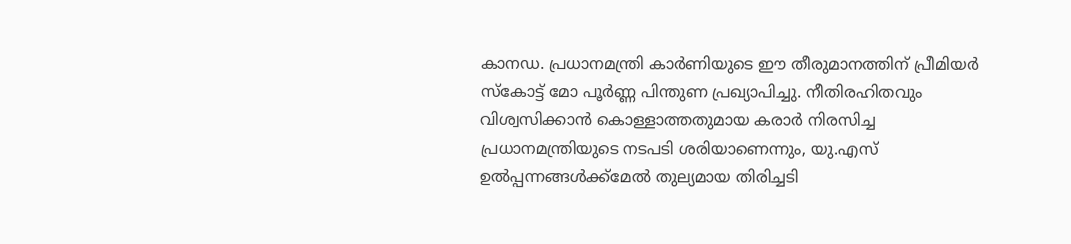കാനഡ. പ്രധാനമന്ത്രി കാർണിയുടെ ഈ തീരുമാനത്തിന് പ്രീമിയർ സ്കോട്ട് മോ പൂർണ്ണ പിന്തുണ പ്രഖ്യാപിച്ചു. നീതിരഹിതവും വിശ്വസിക്കാൻ കൊള്ളാത്തതുമായ കരാർ നിരസിച്ച പ്രധാനമന്ത്രിയുടെ നടപടി ശരിയാണെന്നും, യു.എസ് ഉൽപ്പന്നങ്ങൾക്ക്മേൽ തുല്യമായ തിരിച്ചടി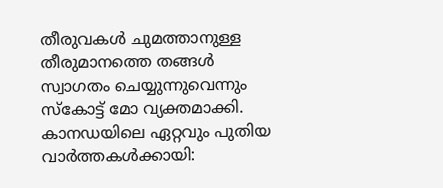തീരുവകൾ ചുമത്താനുള്ള തീരുമാനത്തെ തങ്ങൾ സ്വാഗതം ചെയ്യുന്നുവെന്നും സ്കോട്ട് മോ വ്യക്തമാക്കി.
കാനഡയിലെ ഏറ്റവും പുതിയ വാർത്തകൾക്കായി: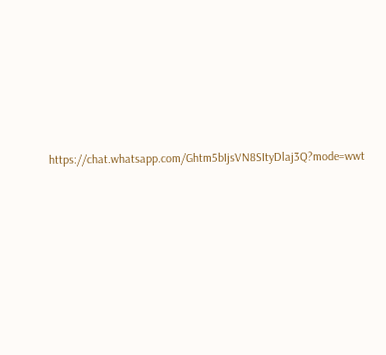https://chat.whatsapp.com/Ghtm5bIjsVN8SItyDlaj3Q?mode=wwt